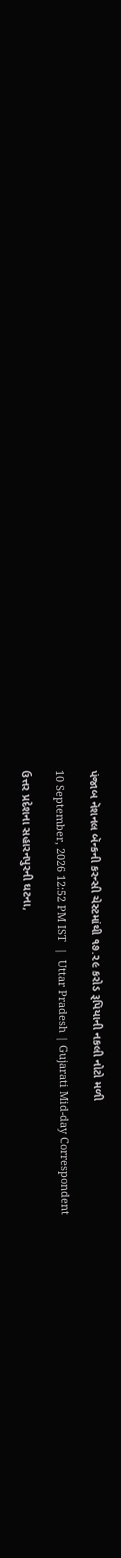પંજાબ નૅશનલ બૅન્કની કરન્સી ચેસ્ટમાંથી ૧૭.૨૯ કરોડ રૂપિયાની નકલી નોટો મળી

10 September, 2026 12:52 PM IST  |  Uttar Pradesh | Gujarati Mid-day Correspondent

ઉત્તર પ્રદેશના સહારનપુરની ઘટના,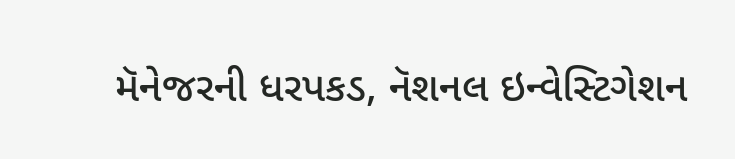મૅનેજરની ધરપકડ, નૅશનલ ઇન્વેસ્ટિગેશન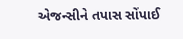એજન્સીને તપાસ સોંપાઈ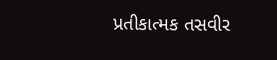પ્રતીકાત્મક તસવીર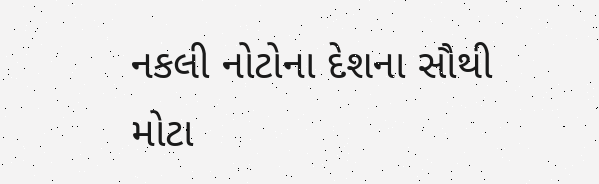નકલી નોટોના દેશના સૌથી મોટા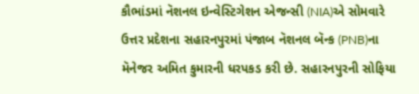કૌભાંડમાં નૅશનલ ઇન્વેસ્ટિગેશન એજન્સી (NIA)એ સોમવારે ઉત્તર પ્રદેશના સહારનપુરમાં પંજાબ નૅશનલ બૅન્ક (PNB)ના મૅનેજર અમિત કુમારની ધરપકડ કરી છે. સહારનપુરની સોફિયા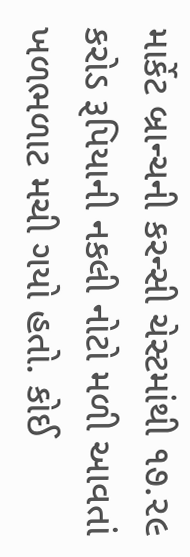માર્કેટ બ્રાન્ચની કરન્સી ચેસ્ટમાંથી ૧૭.૨૯ કરોડ રૂપિયાની નકલી નોટો મળી આવતાં ખળભળાટ મચી ગયો હતો. કોઈ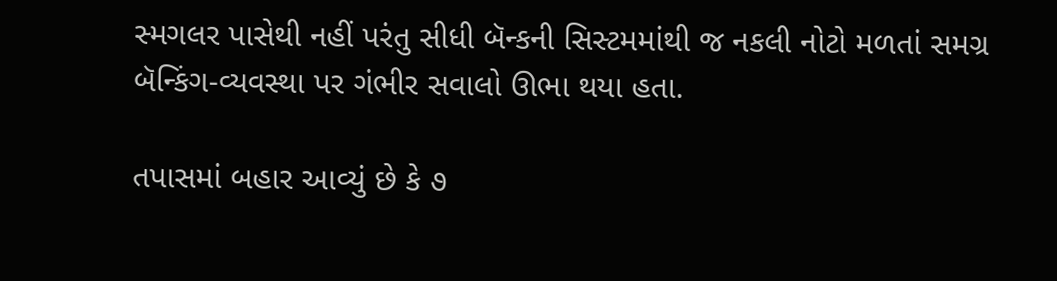સ્મગલર પાસેથી નહીં પરંતુ સીધી બૅન્કની સિસ્ટમમાંથી જ નકલી નોટો મળતાં સમગ્ર બૅન્કિંગ-વ્યવસ્થા પર ગંભીર સવાલો ઊભા થયા હતા.

તપાસમાં બહાર આવ્યું છે કે ૭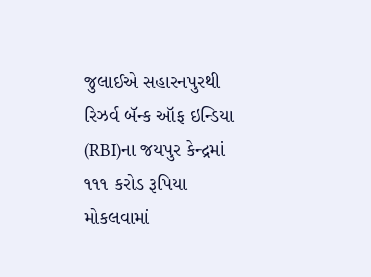જુલાઈએ સહારનપુરથી રિઝર્વ બૅન્ક ઑફ ઇન્ડિયા (RBI)ના જયપુર કેન્દ્રમાં ૧૧૧ કરોડ રૂપિયા મોકલવામાં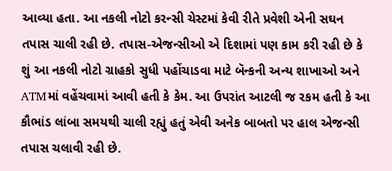આવ્યા હતા. આ નકલી નોટો કરન્સી ચેસ્ટમાં કેવી રીતે પ્રવેશી એની સઘન તપાસ ચાલી રહી છે. તપાસ-એજન્સીઓ એ દિશામાં પણ કામ કરી રહી છે કે શું આ નકલી નોટો ગ્રાહકો સુધી પહોંચાડવા માટે બૅન્કની અન્ય શાખાઓ અને ATMમાં વહેંચવામાં આવી હતી કે કેમ. આ ઉપરાંત આટલી જ રકમ હતી કે આ કૌભાંડ લાંબા સમયથી ચાલી રહ્યું હતું એવી અનેક બાબતો પર હાલ એજન્સી તપાસ ચલાવી રહી છે.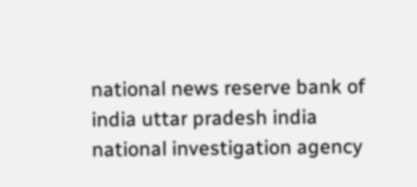national news reserve bank of india uttar pradesh india national investigation agency